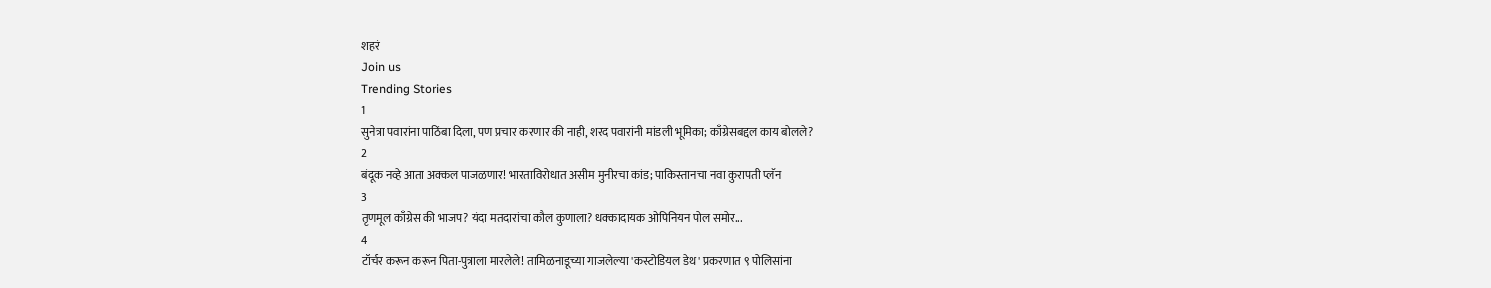शहरं
Join us
Trending Stories
1
सुनेत्रा पवारांना पाठिंबा दिला, पण प्रचार करणार की नाही, शरद पवारांनी मांडली भूमिका; काँग्रेसबद्दल काय बोलले?
2
बंदूक नव्हे आता अक्कल पाजळणार! भारताविरोधात असीम मुनीरचा कांड; पाकिस्तानचा नवा कुरापती प्लॅन
3
तृणमूल काँग्रेस की भाजप? यंदा मतदारांचा कौल कुणाला? धक्कादायक ओपिनियन पोल समोर...
4
टॉर्चर करून करून पिता-पुत्राला मारलेले! तामिळनाडूच्या गाजलेल्या 'कस्टोडियल डेथ' प्रकरणात ९ पोलिसांना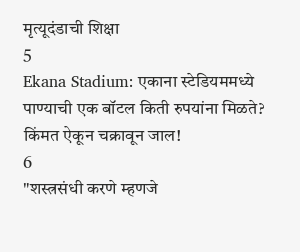मृत्यूदंडाची शिक्षा
5
Ekana Stadium: एकाना स्टेडियममध्ये पाण्याची एक बॉटल किती रुपयांना मिळते? किंमत ऐकून चक्रावून जाल!
6
"शस्त्रसंधी करणे म्हणजे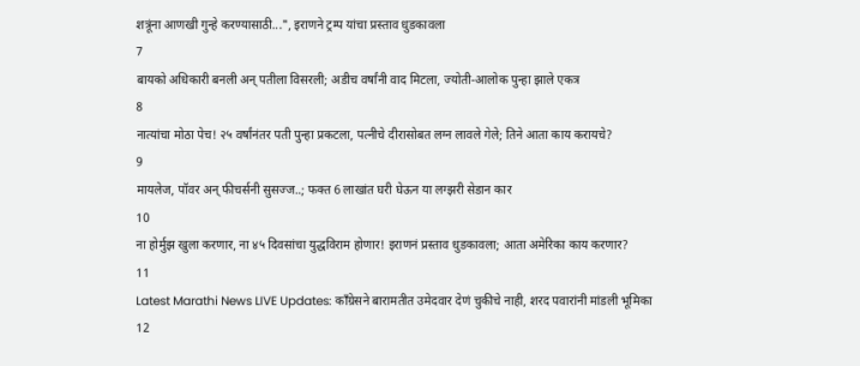शत्रूंना आणखी गुन्हे करण्यासाठी...", इराणने ट्रम्प यांचा प्रस्ताव धुडकावला
7
बायको अधिकारी बनली अन् पतीला विसरली; अडीच वर्षांनी वाद मिटला, ज्योती-आलोक पुन्हा झाले एकत्र
8
नात्यांचा मोठा पेच! २५ वर्षांनंतर पती पुन्हा प्रकटला, पत्नीचे दीरासोबत लग्न लावले गेले; तिने आता काय करायचे?
9
मायलेज, पॉवर अन् फीचर्सनी सुसज्ज..; फक्त 6 लाखांत घरी घेऊन या लग्झरी सेडान कार
10
ना होर्मुझ खुला करणार, ना ४५ दिवसांचा युद्धविराम होणार! इराणनं प्रस्ताव धुडकावला; आता अमेरिका काय करणार?
11
Latest Marathi News LIVE Updates: काँग्रेसने बारामतीत उमेदवार देणं चुकीचे नाही, शरद पवारांनी मांडली भूमिका
12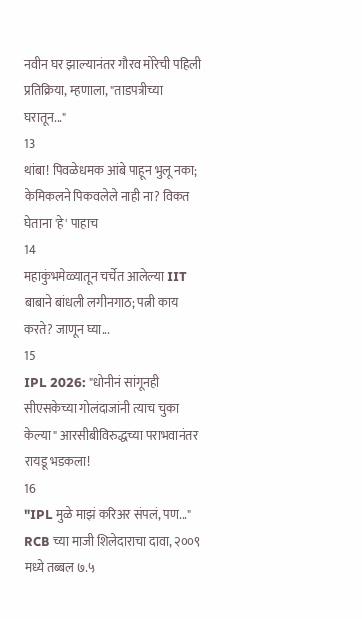नवीन घर झाल्यानंतर गौरव मोरेची पहिली प्रतिक्रिया, म्हणाला, "ताडपत्रीच्या घरातून..."
13
थांबा! पिवळेधमक आंबे पाहून भुलू नका; केमिकलने पिकवलेले नाही ना? विकत घेताना 'हे' पाहाच
14
महाकुंभमेळ्यातून चर्चेत आलेल्या IIT बाबाने बांधली लगीनगाठ; पत्नी काय करते? जाणून घ्या...
15
IPL 2026: "धोनीनं सांगूनही सीएसकेच्या गोलंदाजांनी त्याच चुका केल्या" आरसीबीविरुद्धच्या पराभवानंतर रायडू भडकला!
16
"IPL मुळे माझं करिअर संपलं, पण..." RCB च्या माजी शिलेदाराचा दावा, २००९ मध्ये तब्बल ७.५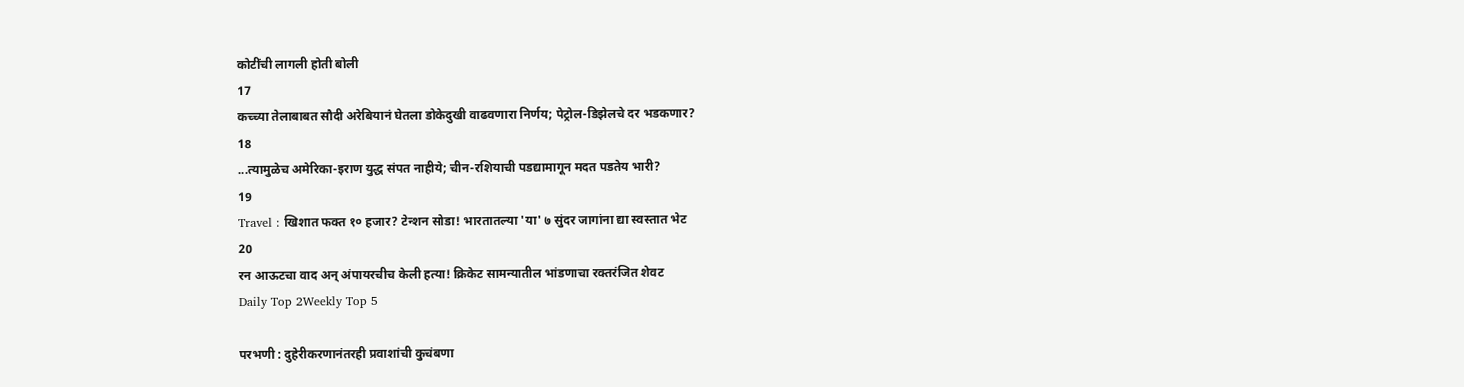कोटींची लागली होती बोली
17
कच्च्या तेलाबाबत सौदी अरेबियानं घेतला डोकेदुखी वाढवणारा निर्णय; पेट्रोल-डिझेलचे दर भडकणार?
18
...त्यामुळेच अमेरिका-इराण युद्ध संपत नाहीये; चीन-रशियाची पडद्यामागून मदत पडतेय भारी?
19
Travel : खिशात फक्त १० हजार? टेन्शन सोडा! भारतातल्या 'या' ७ सुंदर जागांना द्या स्वस्तात भेट
20
रन आऊटचा वाद अन् अंपायरचीच केली हत्या! क्रिकेट सामन्यातील भांडणाचा रक्तरंजित शेवट
Daily Top 2Weekly Top 5

परभणी : दुहेरीकरणानंतरही प्रवाशांची कुचंबणा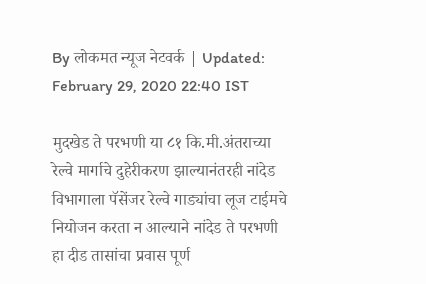By लोकमत न्यूज नेटवर्क | Updated: February 29, 2020 22:40 IST

मुदखेड ते परभणी या ८१ कि.मी.अंतराच्या रेल्वे मार्गाचे दुहेरीकरण झाल्यानंतरही नांदेड विभागाला पॅसेंजर रेल्वे गाड्यांचा लूज टाईमचे नियोजन करता न आल्याने नांदेड ते परभणी हा दीड तासांचा प्रवास पूर्ण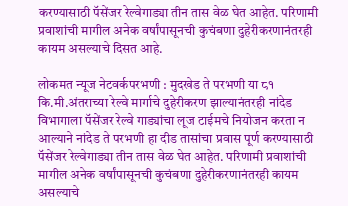करण्यासाठी पॅसेंजर रेल्वेगाड्या तीन तास वेळ घेत आहेत. परिणामी प्रवाशांची मागील अनेक वर्षांपासूनची कुचंबणा दुहेरीकरणानंतरही कायम असल्याचे दिसत आहे.

लोकमत न्यूज नेटवर्कपरभणी : मुदखेड ते परभणी या ८१ कि.मी.अंतराच्या रेल्वे मार्गाचे दुहेरीकरण झाल्यानंतरही नांदेड विभागाला पॅसेंजर रेल्वे गाड्यांचा लूज टाईमचे नियोजन करता न आल्याने नांदेड ते परभणी हा दीड तासांचा प्रवास पूर्ण करण्यासाठी पॅसेंजर रेल्वेगाड्या तीन तास वेळ घेत आहेत. परिणामी प्रवाशांची मागील अनेक वर्षांपासूनची कुचंबणा दुहेरीकरणानंतरही कायम असल्याचे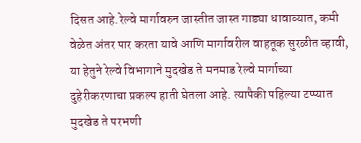दिसत आहे.रेल्वे मार्गावरुन जास्तीत जास्त गाड्या धावाव्यात, कमी वेळेत अंतर पार करता यावे आणि मार्गावरील वाहतूक सुरळीत व्हावी, या हेतुने रेल्वे विभागाने मुदखेड ते मनमाड रेल्वे मार्गाच्या दुहेरीकरणाचा प्रकल्प हाती घेतला आहे. त्यापैकी पहिल्या टप्प्यात मुदखेड ते परभणी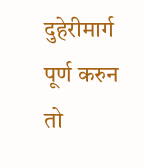दुहेरीमार्ग पूर्ण करुन तो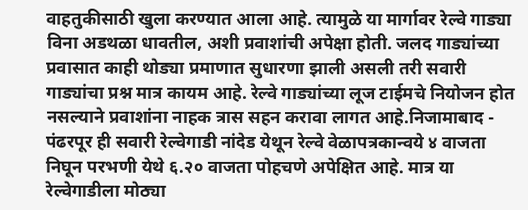वाहतुकीसाठी खुला करण्यात आला आहे. त्यामुळे या मार्गावर रेल्वे गाड्या विना अडथळा धावतील, अशी प्रवाशांची अपेक्षा होती. जलद गाड्यांच्या प्रवासात काही थोड्या प्रमाणात सुधारणा झाली असली तरी सवारी गाड्यांचा प्रश्न मात्र कायम आहे. रेल्वे गाड्यांच्या लूज टाईमचे नियोजन होत नसल्याने प्रवाशांना नाहक त्रास सहन करावा लागत आहे.निजामाबाद - पंढरपूर ही सवारी रेल्वेगाडी नांदेड येथून रेल्वे वेळापत्रकान्वये ४ वाजता निघून परभणी येथे ६.२० वाजता पोहचणे अपेक्षित आहे. मात्र या रेल्वेगाडीला मोठ्या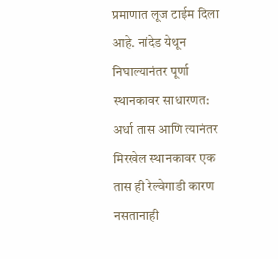प्रमाणात लूज टाईम दिला आहे. नांदेड येथून निघाल्यानंतर पूर्णा स्थानकावर साधारणत: अर्धा तास आणि त्यानंतर मिरखेल स्थानकावर एक तास ही रेल्वेगाडी कारण नसतानाही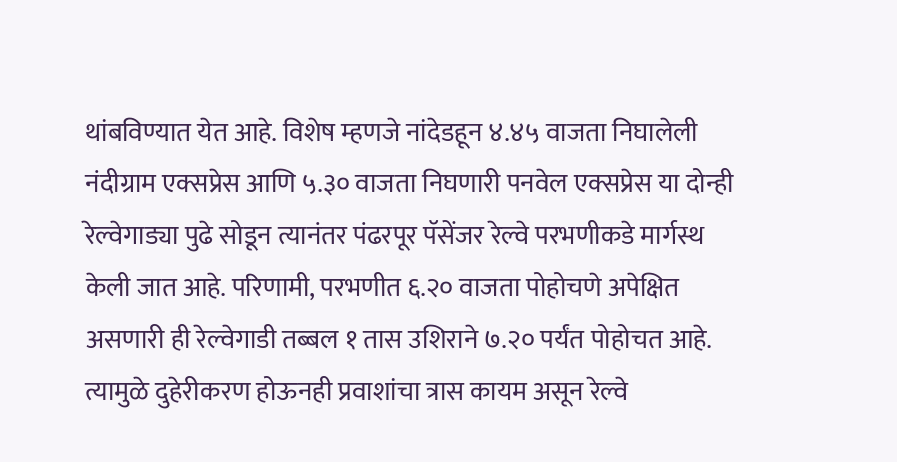थांबविण्यात येत आहे. विशेष म्हणजे नांदेडहून ४.४५ वाजता निघालेली नंदीग्राम एक्सप्रेस आणि ५.३० वाजता निघणारी पनवेल एक्सप्रेस या दोन्ही रेल्वेगाड्या पुढे सोडून त्यानंतर पंढरपूर पॅसेंजर रेल्वे परभणीकडे मार्गस्थ केली जात आहे. परिणामी, परभणीत ६.२० वाजता पोहोचणे अपेक्षित असणारी ही रेल्वेगाडी तब्बल १ तास उशिराने ७.२० पर्यंत पोहोचत आहे. त्यामुळे दुहेरीकरण होऊनही प्रवाशांचा त्रास कायम असून रेल्वे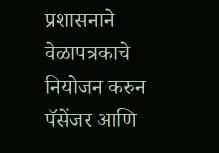प्रशासनाने वेळापत्रकाचे नियोजन करुन पॅसेंजर आणि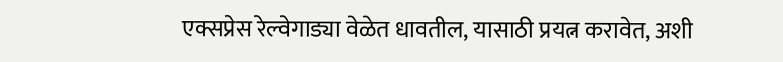एक्सप्रेस रेल्वेगाड्या वेळेत धावतील, यासाठी प्रयत्न करावेत, अशी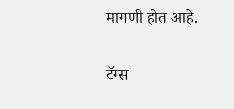मागणी होत आहे.

टॅग्स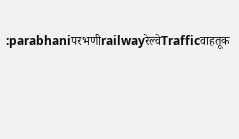:parabhaniपरभणीrailwayरेल्वेTrafficवाहतूक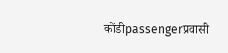कोंडीpassengerप्रवासी